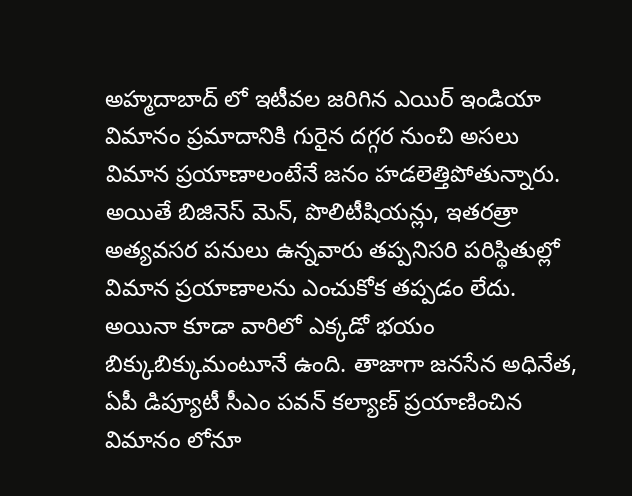అహ్మదాబాద్ లో ఇటీవల జరిగిన ఎయిర్ ఇండియా విమానం ప్రమాదానికి గురైన దగ్గర నుంచి అసలు విమాన ప్రయాణాలంటేనే జనం హడలెత్తిపోతున్నారు. అయితే బిజినెస్ మెన్, పొలిటీషియన్లు, ఇతరత్రా అత్యవసర పనులు ఉన్నవారు తప్పనిసరి పరిస్థితుల్లో విమాన ప్రయాణాలను ఎంచుకోక తప్పడం లేదు. అయినా కూడా వారిలో ఎక్కడో భయం బిక్కుబిక్కుమంటూనే ఉంది. తాజాగా జనసేన అధినేత, ఏపీ డిప్యూటీ సీఎం పవన్ కల్యాణ్ ప్రయాణించిన విమానం లోనూ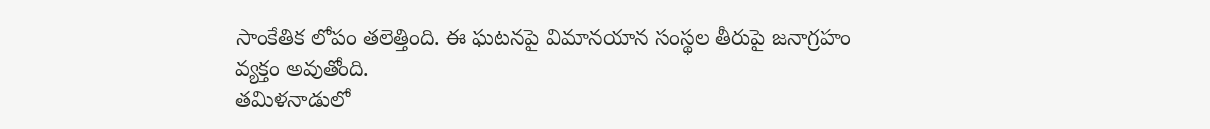సాంకేతిక లోపం తలెత్తింది. ఈ ఘటనపై విమానయాన సంస్థల తీరుపై జనాగ్రహం వ్యక్తం అవుతోంది.
తమిళనాడులో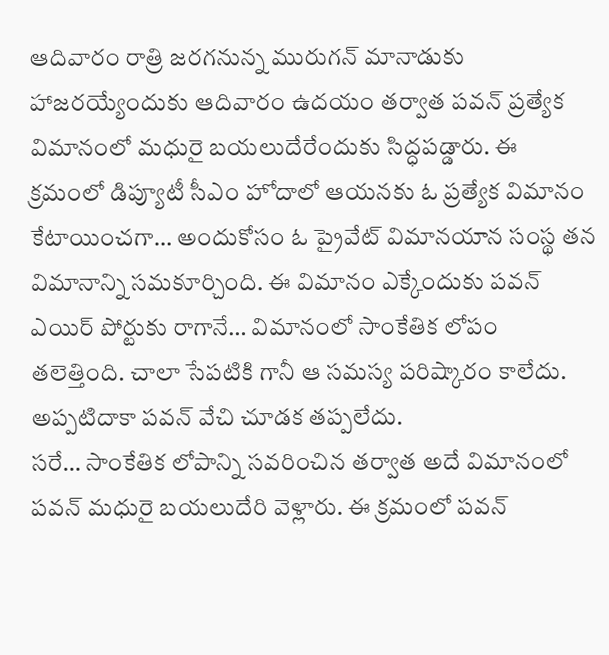ఆదివారం రాత్రి జరగనున్న మురుగన్ మానాడుకు హాజరయ్యేందుకు ఆదివారం ఉదయం తర్వాత పవన్ ప్రత్యేక విమానంలో మధురై బయలుదేరేందుకు సిద్ధపడ్డారు. ఈ క్రమంలో డిప్యూటీ సీఎం హోదాలో ఆయనకు ఓ ప్రత్యేక విమానం కేటాయించగా… అందుకోసం ఓ ప్రైవేట్ విమానయాన సంస్థ తన విమానాన్ని సమకూర్చింది. ఈ విమానం ఎక్కేందుకు పవన్ ఎయిర్ పోర్టుకు రాగానే… విమానంలో సాంకేతిక లోపం తలెత్తింది. చాలా సేపటికి గానీ ఆ సమస్య పరిష్కారం కాలేదు. అప్పటిదాకా పవన్ వేచి చూడక తప్పలేదు.
సరే… సాంకేతిక లోపాన్ని సవరించిన తర్వాత అదే విమానంలో పవన్ మధురై బయలుదేరి వెళ్లారు. ఈ క్రమంలో పవన్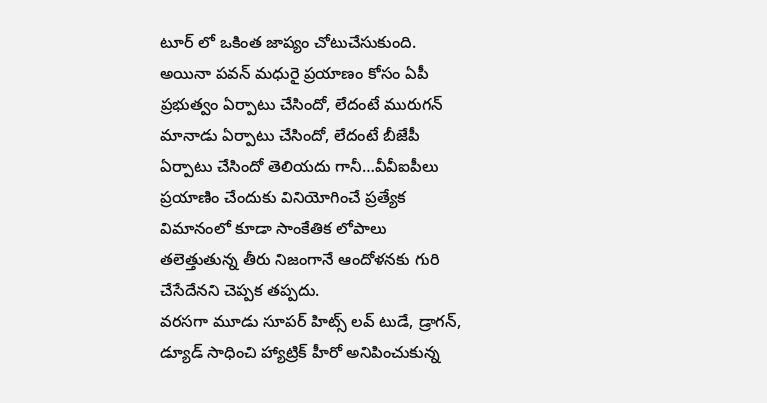టూర్ లో ఒకింత జాప్యం చోటుచేసుకుంది. అయినా పవన్ మధురై ప్రయాణం కోసం ఏపీ ప్రభుత్వం ఏర్పాటు చేసిందో, లేదంటే మురుగన్ మానాడు ఏర్పాటు చేసిందో, లేదంటే బీజేపీ ఏర్పాటు చేసిందో తెలియదు గానీ…వీవీఐపీలు ప్రయాణిం చేందుకు వినియోగించే ప్రత్యేక విమానంలో కూడా సాంకేతిక లోపాలు తలెత్తుతున్న తీరు నిజంగానే ఆందోళనకు గురి చేసేదేనని చెప్పక తప్పదు.
వరసగా మూడు సూపర్ హిట్స్ లవ్ టుడే, డ్రాగన్, డ్యూడ్ సాధించి హ్యాట్రిక్ హీరో అనిపించుకున్న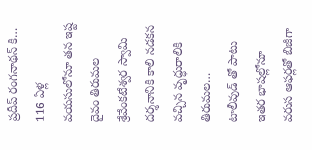ప్రదీప్ రంగనాథన్ కి…
116 ఏళ్ల వయసులోనూ తన ఇష్ట దైవం తిరుమల శ్రేవేంకటేశ్వర స్వామి దర్శనానికి కాలి నడకన వచ్చిన వృద్ధురాలికి తిరుమల…
టాలీవుడ్ తో పాటు ఇతర భాషల్లోనూ వరుస ఆఫర్లతో బిజీగా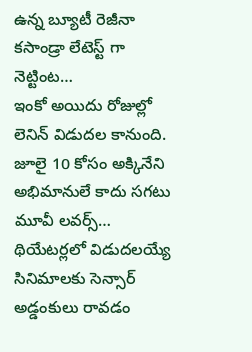ఉన్న బ్యూటీ రెజీనా కసాండ్రా లేటెస్ట్ గా నెట్టింట…
ఇంకో అయిదు రోజుల్లో లెనిన్ విడుదల కానుంది. జూలై 10 కోసం అక్కినేని అభిమానులే కాదు సగటు మూవీ లవర్స్…
థియేటర్లలో విడుదలయ్యే సినిమాలకు సెన్సార్ అడ్డంకులు రావడం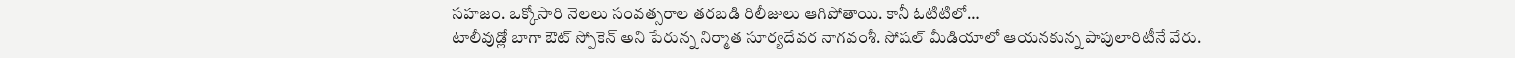సహజం. ఒక్కోసారి నెలలు సంవత్సరాల తరబడి రిలీజులు ఆగిపోతాయి. కానీ ఓటిటిలో…
టాలీవుడ్లో బాగా ఔట్ స్పోకెన్ అని పేరున్న నిర్మాత సూర్యదేవర నాగవంశీ. సోషల్ మీడియాలో ఆయనకున్న పాపులారిటీనే వేరు.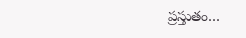ప్రస్తుతం…